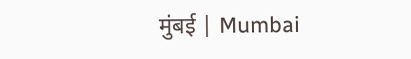मुंबई | Mumbai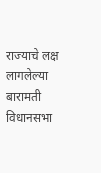राज्याचे लक्ष लागलेल्या बारामती विधानसभा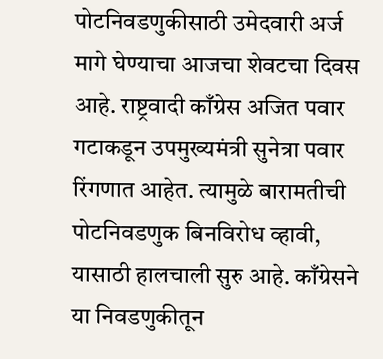पोटनिवडणुकीसाठी उमेदवारी अर्ज मागे घेण्याचा आजचा शेवटचा दिवस आहे. राष्ट्रवादी काँग्रेस अजित पवार गटाकडून उपमुख्यमंत्री सुनेत्रा पवार रिंगणात आहेत. त्यामुळे बारामतीची पोटनिवडणुक बिनविरोध व्हावी, यासाठी हालचाली सुरु आहे. काँग्रेसने या निवडणुकीतून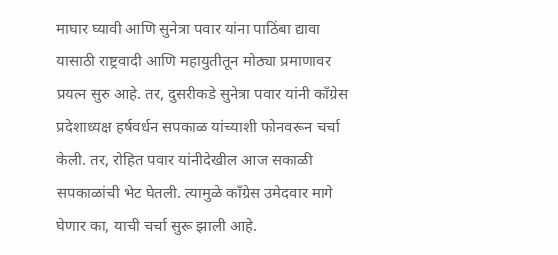माघार घ्यावी आणि सुनेत्रा पवार यांना पाठिंबा द्यावा यासाठी राष्ट्रवादी आणि महायुतीतून मोठ्या प्रमाणावर प्रयत्न सुरु आहे. तर, दुसरीकडे सुनेत्रा पवार यांनी काँग्रेस प्रदेशाध्यक्ष हर्षवर्धन सपकाळ यांच्याशी फोनवरून चर्चा केली. तर, रोहित पवार यांनीदेखील आज सकाळी सपकाळांची भेट घेतली. त्यामुळे काँग्रेस उमेदवार मागे घेणार का, याची चर्चा सुरू झाली आहे.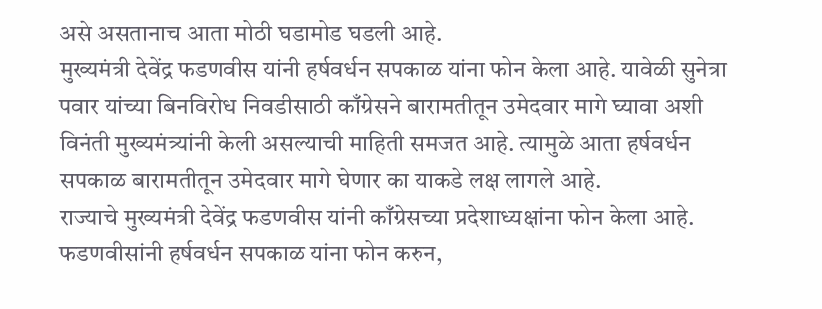असे असतानाच आता मोठी घडामोड घडली आहे.
मुख्यमंत्री देवेंद्र फडणवीस यांनी हर्षवर्धन सपकाळ यांना फोन केला आहे. यावेळी सुनेत्रा पवार यांच्या बिनविरोध निवडीसाठी काँग्रेसने बारामतीतून उमेदवार मागे घ्यावा अशी विनंती मुख्यमंत्र्यांनी केली असल्याची माहिती समजत आहे. त्यामुळे आता हर्षवर्धन सपकाळ बारामतीतून उमेदवार मागे घेणार का याकडे लक्ष लागले आहे.
राज्याचे मुख्यमंत्री देवेंद्र फडणवीस यांनी काँग्रेसच्या प्रदेशाध्यक्षांना फोन केला आहे. फडणवीसांनी हर्षवर्धन सपकाळ यांना फोन करुन,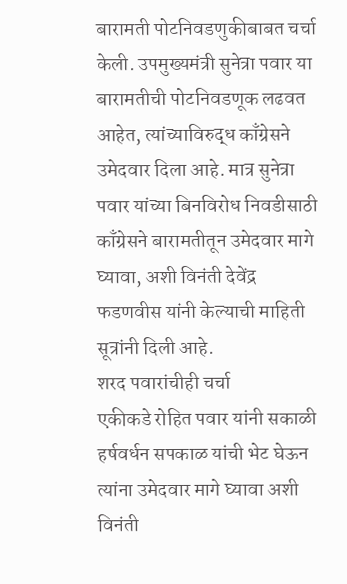बारामती पोटनिवडणुकीबाबत चर्चा केली. उपमुख्यमंत्री सुनेत्रा पवार या बारामतीची पोटनिवडणूक लढवत आहेत, त्यांच्याविरुद्ध काँग्रेसने उमेदवार दिला आहे. मात्र सुनेत्रा पवार यांच्या बिनविरोध निवडीसाठी काँग्रेसने बारामतीतून उमेदवार मागे घ्यावा, अशी विनंती देवेंद्र फडणवीस यांनी केल्याची माहिती सूत्रांनी दिली आहे.
शरद पवारांचीही चर्चा
एकीकडे रोहित पवार यांनी सकाळी हर्षवर्धन सपकाळ यांची भेट घेऊन त्यांना उमेदवार मागे घ्यावा अशी विनंती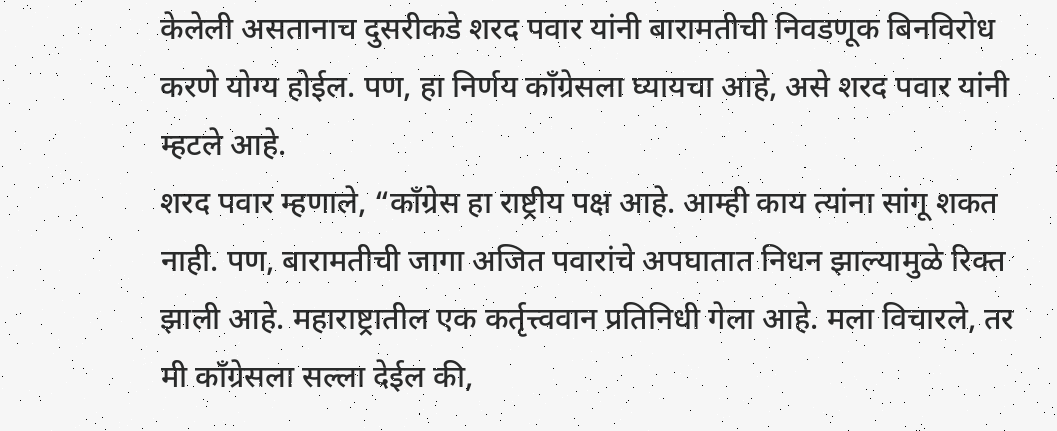केलेली असतानाच दुसरीकडे शरद पवार यांनी बारामतीची निवडणूक बिनविरोध करणे योग्य होईल. पण, हा निर्णय काँग्रेसला घ्यायचा आहे, असे शरद पवार यांनी म्हटले आहे.
शरद पवार म्हणाले, “काँग्रेस हा राष्ट्रीय पक्ष आहे. आम्ही काय त्यांना सांगू शकत नाही. पण, बारामतीची जागा अजित पवारांचे अपघातात निधन झाल्यामुळे रिक्त झाली आहे. महाराष्ट्रातील एक कर्तृत्त्ववान प्रतिनिधी गेला आहे. मला विचारले, तर मी काँग्रेसला सल्ला देईल की,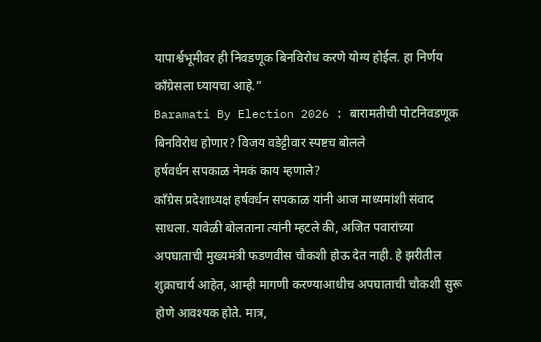यापार्श्वभूमीवर ही निवडणूक बिनविरोध करणे योग्य होईल. हा निर्णय काँग्रेसला घ्यायचा आहे.”
Baramati By Election 2026 : बारामतीची पोटनिवडणूक बिनविरोध होणार? विजय वडेट्टीवार स्पष्टच बोलले
हर्षवर्धन सपकाळ नेमकं काय म्हणाले?
काँग्रेस प्रदेशाध्यक्ष हर्षवर्धन सपकाळ यांनी आज माध्यमांशी संवाद साधला. यावेळी बोलताना त्यांनी म्हटले की, अजित पवारांच्या अपघाताची मुख्यमंत्री फडणवीस चौकशी होऊ देत नाही. हे झरीतील शुक्राचार्य आहेत, आम्ही मागणी करण्याआधीच अपघाताची चौकशी सुरू होणे आवश्यक होते. मात्र,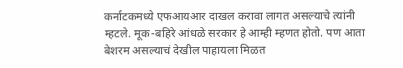कर्नाटकमध्ये एफआयआर दाखल करावा लागत असल्याचे त्यांनी म्हटले. मूक-बहिरे आंधळे सरकार हे आम्ही म्हणत होतो. पण आता बेशरम असल्याचं देखील पाहायला मिळत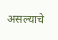असल्याचे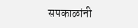सपकाळांनी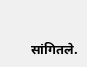सांगितले.